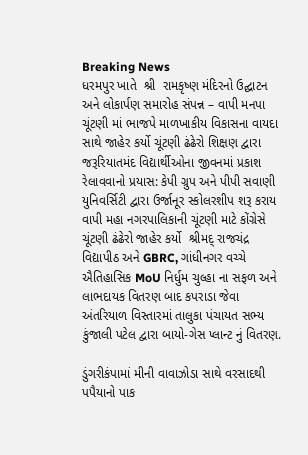Breaking News
ધરમપુર ખાતે  શ્રી  રામકૃષ્ણ મંદિરનો ઉદ્ઘાટન અને લોકાર્પણ સમારોહ સંપન્ન – વાપી મનપા ચૂંટણી માં ભાજપે માળખાકીય વિકાસના વાયદા સાથે જાહેર કર્યો ચૂંટણી ઢંઢેરો શિક્ષણ દ્વારા જરૂરિયાતમંદ વિદ્યાર્થીઓના જીવનમાં પ્રકાશ રેલાવવાનો પ્રયાસ: કેપી ગ્રુપ અને પીપી સવાણી યુનિવર્સિટી દ્વારા ઉર્જાનૂર સ્કોલરશીપ શરૂ કરાય વાપી મહા નગરપાલિકાની ચૂંટણી માટે કોંગ્રેસે  ચૂંટણી ઢંઢેરો જાહેર કર્યો  શ્રીમદ્ રાજચંદ્ર વિદ્યાપીઠ અને GBRC, ગાંધીનગર વચ્ચે ઐતિહાસિક MoU નિર્ધુમ ચુલ્હા ના સફળ અને લાભદાયક વિતરણ બાદ કપરાડા જેવા અંતરિયાળ વિસ્તારમાં તાલુકા પંચાયત સભ્ય કુંજાલી પટેલ દ્વારા બાયો-ગેસ પ્લાન્ટ નું વિતરણ.

ડુંગરીકંપામાં મીની વાવાઝોડા સાથે વરસાદથી પપૈયાનો પાક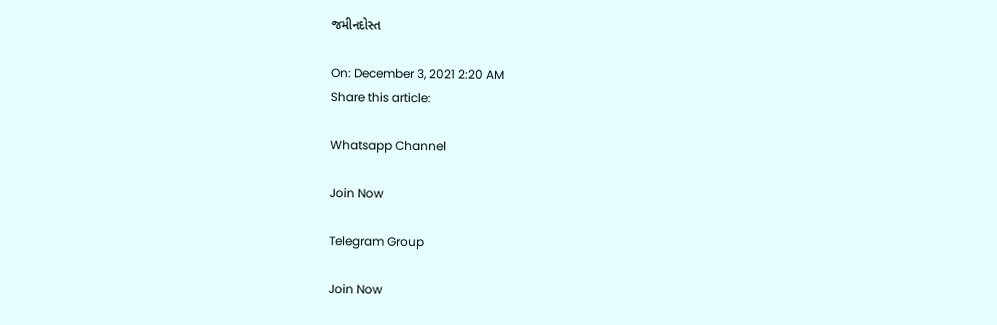જમીનદોસ્ત

On: December 3, 2021 2:20 AM
Share this article:

Whatsapp Channel

Join Now

Telegram Group

Join Now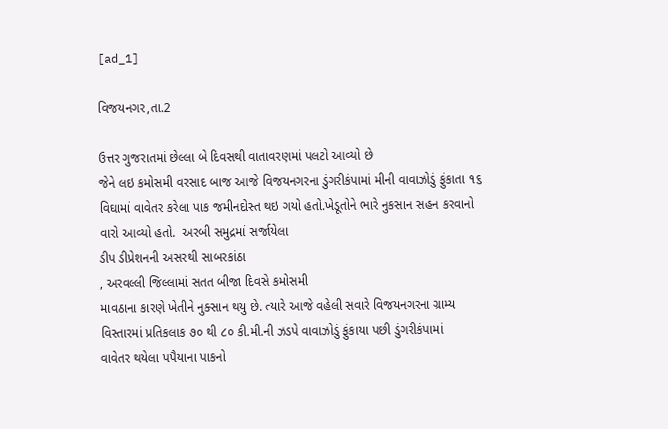[ad_1]

વિજયનગર,તા.2

ઉત્તર ગુજરાતમાં છેલ્લા બે દિવસથી વાતાવરણમાં પલટો આવ્યો છે
જેને લઇ કમોસમી વરસાદ બાજ આજે વિજયનગરના ડુંગરીકંપામાં મીની વાવાઝોડું ફુંકાતા ૧૬
વિઘામાં વાવેતર કરેલા પાક જમીનદોસ્ત થઇ ગયો હતો.ખેડૂતોને ભારે નુકસાન સહન કરવાનો
વારો આવ્યો હતો.  અરબી સમુદ્રમાં સર્જાયેલા
ડીપ ડીપ્રેશનની અસરથી સાબરકાંઠા
, અરવલ્લી જિલ્લામાં સતત બીજા દિવસે કમોસમી
માવઠાના કારણે ખેતીને નુક્સાન થયુ છે. ત્યારે આજે વહેલી સવારે વિજયનગરના ગ્રામ્ય
વિસ્તારમાં પ્રતિકલાક ૭૦ થી ૮૦ કી.મી.ની ઝડપે વાવાઝોડું ફુંકાયા પછી ડુંગરીકંપામાં
વાવેતર થયેલા પપૈયાના પાકનો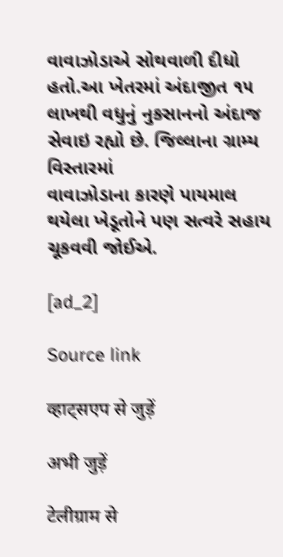વાવાઝોડાએ સોથવાળી દીધો હતો.આ ખેતરમાં અંદાજીત ૧૫
લાખથી વધુનું નુકસાનનો અંદાજ સેવાઇ રહ્યો છે. જિલ્લાના ગ્રામ્ય વિસ્તારમાં
વાવાઝોડાના કારણે પાયમાલ થયેલા ખેડૂતોને પણ સત્વરે સહાય ચૂકવવી જોઈએ.

[ad_2]

Source link

व्हाट्सएप से जुड़ें

अभी जुड़ें

टेलीग्राम से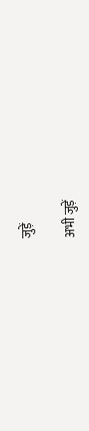जुड़ें

अभी जुड़ें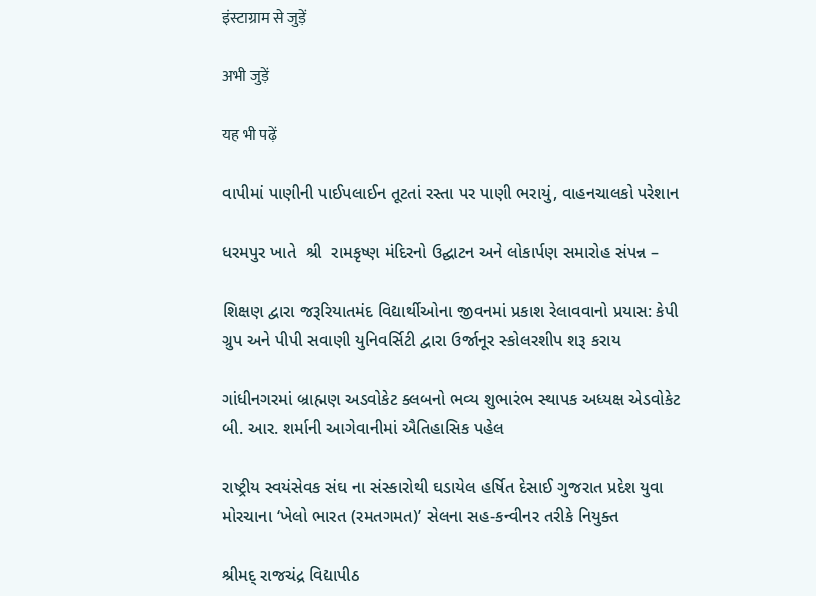इंस्टाग्राम से जुड़ें

अभी जुड़ें

यह भी पढ़ें

વાપીમાં પાણીની પાઈપલાઈન તૂટતાં રસ્તા પર પાણી ભરાયું, વાહનચાલકો પરેશાન

ધરમપુર ખાતે  શ્રી  રામકૃષ્ણ મંદિરનો ઉદ્ઘાટન અને લોકાર્પણ સમારોહ સંપન્ન –

શિક્ષણ દ્વારા જરૂરિયાતમંદ વિદ્યાર્થીઓના જીવનમાં પ્રકાશ રેલાવવાનો પ્રયાસ: કેપી ગ્રુપ અને પીપી સવાણી યુનિવર્સિટી દ્વારા ઉર્જાનૂર સ્કોલરશીપ શરૂ કરાય

ગાંધીનગરમાં બ્રાહ્મણ અડવોકેટ ક્લબનો ભવ્ય શુભારંભ સ્થાપક અધ્યક્ષ એડવોકેટ બી. આર. શર્માની આગેવાનીમાં ઐતિહાસિક પહેલ

રાષ્ટ્રીય સ્વયંસેવક સંઘ ના સંસ્કારોથી ઘડાયેલ હર્ષિત દેસાઈ ગુજરાત પ્રદેશ યુવા મોરચાના ‘ખેલો ભારત (રમતગમત)’ સેલના સહ-કન્વીનર તરીકે નિયુક્ત

શ્રીમદ્ રાજચંદ્ર વિદ્યાપીઠ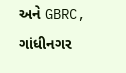અને GBRC, ગાંધીનગર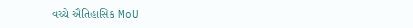વચ્ચે ઐતિહાસિક MoU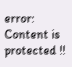error: Content is protected !!